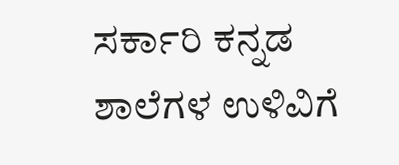ಸರ್ಕಾರಿ ಕನ್ನಡ ಶಾಲೆಗಳ ಉಳಿವಿಗೆ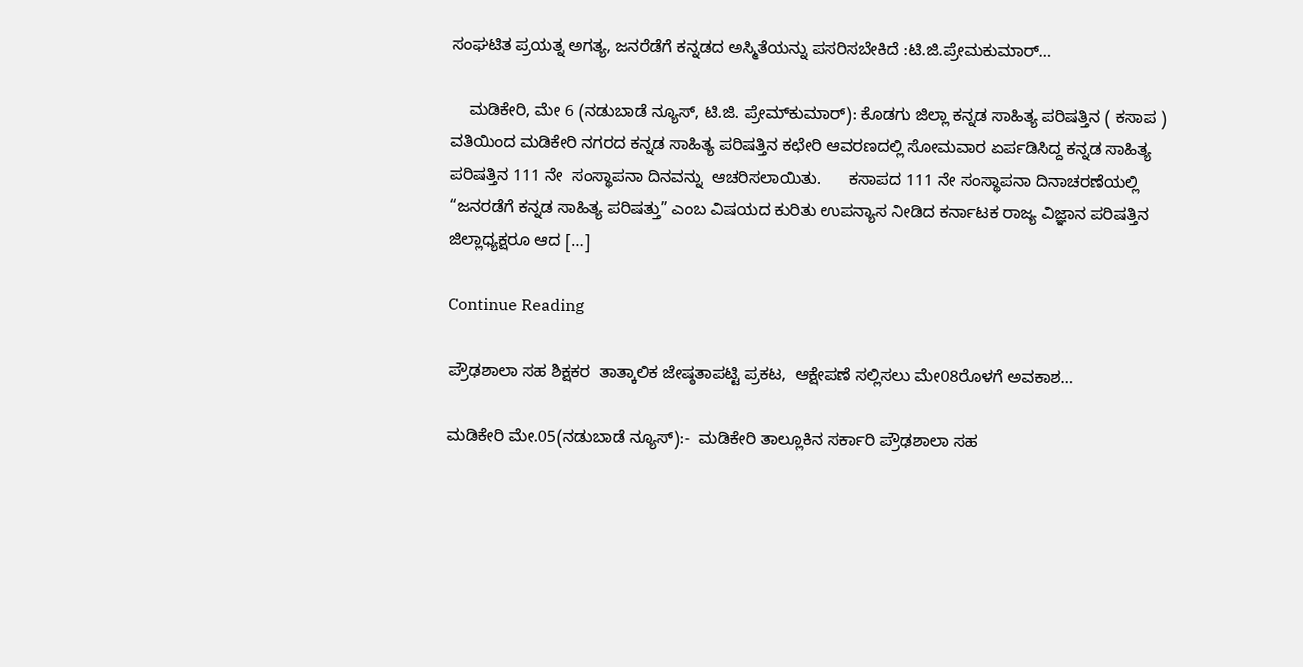ಸಂಘಟಿತ ಪ್ರಯತ್ನ ಅಗತ್ಯ, ಜನರೆಡೆಗೆ ಕನ್ನಡದ ಅಸ್ಮಿತೆಯನ್ನು ಪಸರಿಸಬೇಕಿದೆ :ಟಿ.ಜಿ.ಪ್ರೇಮಕುಮಾರ್…

    ಮಡಿಕೇರಿ, ಮೇ 6 (ನಡುಬಾಡೆ ನ್ಯೂಸ್, ಟಿ.ಜಿ. ಪ್ರೇಮ್‌ಕುಮಾರ್): ಕೊಡಗು ಜಿಲ್ಲಾ ಕನ್ನಡ ಸಾಹಿತ್ಯ ಪರಿಷತ್ತಿನ ( ಕಸಾಪ ) ವತಿಯಿಂದ ಮಡಿಕೇರಿ ನಗರದ ಕನ್ನಡ ಸಾಹಿತ್ಯ ಪರಿಷತ್ತಿನ ಕಛೇರಿ ಆವರಣದಲ್ಲಿ ಸೋಮವಾರ ಏರ್ಪಡಿಸಿದ್ದ ಕನ್ನಡ ಸಾಹಿತ್ಯ ಪರಿಷತ್ತಿನ 111 ನೇ  ಸಂಸ್ಥಾಪನಾ ದಿನವನ್ನು  ಆಚರಿಸಲಾಯಿತು.      ಕಸಾಪದ 111 ನೇ ಸಂಸ್ಥಾಪನಾ ದಿನಾಚರಣೆಯಲ್ಲಿ “ಜನರಡೆಗೆ ಕನ್ನಡ ಸಾಹಿತ್ಯ ಪರಿಷತ್ತು” ಎಂಬ ವಿಷಯದ ಕುರಿತು ಉಪನ್ಯಾಸ ನೀಡಿದ ಕರ್ನಾಟಕ ರಾಜ್ಯ ವಿಜ್ಞಾನ ಪರಿಷತ್ತಿನ ಜಿಲ್ಲಾಧ್ಯಕ್ಷರೂ ಆದ […]

Continue Reading

ಪ್ರೌಢಶಾಲಾ ಸಹ ಶಿಕ್ಷಕರ  ತಾತ್ಕಾಲಿಕ ಜೇಷ್ಠತಾಪಟ್ಟಿ ಪ್ರಕಟ,  ಆಕ್ಷೇಪಣೆ ಸಲ್ಲಿಸಲು ಮೇ08ರೊಳಗೆ ಅವಕಾಶ…

ಮಡಿಕೇರಿ ಮೇ.05(ನಡುಬಾಡೆ ನ್ಯೂಸ್):-  ಮಡಿಕೇರಿ ತಾಲ್ಲೂಕಿನ ಸರ್ಕಾರಿ ಪ್ರೌಢಶಾಲಾ ಸಹ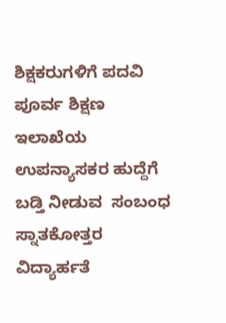ಶಿಕ್ಷಕರುಗಳಿಗೆ ಪದವಿ ಪೂರ್ವ ಶಿಕ್ಷಣ ಇಲಾಖೆಯ ಉಪನ್ಯಾಸಕರ ಹುದ್ದೆಗೆ ಬಡ್ತಿ ನೀಡುವ  ಸಂಬಂಧ ಸ್ನಾತಕೋತ್ತರ ವಿದ್ಯಾರ್ಹತೆ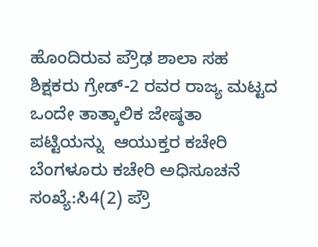ಹೊಂದಿರುವ ಪ್ರೌಢ ಶಾಲಾ ಸಹ ಶಿಕ್ಷಕರು ಗ್ರೇಡ್-2 ರವರ ರಾಜ್ಯ ಮಟ್ಟದ ಒಂದೇ ತಾತ್ಕಾಲಿಕ ಜೇಷ್ಠತಾ ಪಟ್ಟಿಯನ್ನು  ಆಯುಕ್ತರ ಕಚೇರಿ ಬೆಂಗಳೂರು ಕಚೇರಿ ಅಧಿಸೂಚನೆ ಸಂಖ್ಯೆ:ಸಿ4(2) ಪ್ರೌ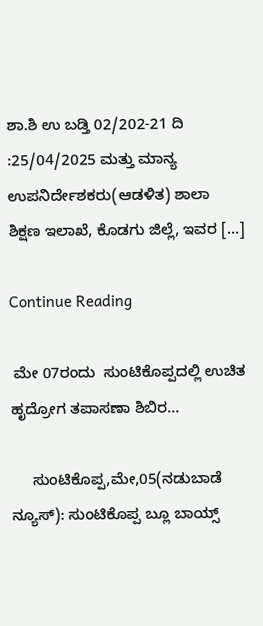ಶಾ.ಶಿ ಉ ಬಡ್ತಿ 02/202-21 ದಿ :25/04/2025 ಮತ್ತು ಮಾನ್ಯ ಉಪನಿರ್ದೇಶಕರು(ಆಡಳಿತ) ಶಾಲಾ ಶಿಕ್ಷಣ ಇಲಾಖೆ, ಕೊಡಗು ಜಿಲ್ಲೆ, ಇವರ […]

Continue Reading

 ಮೇ 07ರಂದು  ಸುಂಟಿಕೊಪ್ಪದಲ್ಲಿ ಉಚಿತ ಹೃದ್ರೋಗ ತಪಾಸಣಾ ಶಿಬಿರ…

     ಸುಂಟಿಕೊಪ್ಪ,ಮೇ,05(ನಡುಬಾಡೆ ನ್ಯೂಸ್): ಸುಂಟಿಕೊಪ್ಪ ಬ್ಲೂ ಬಾಯ್ಸ್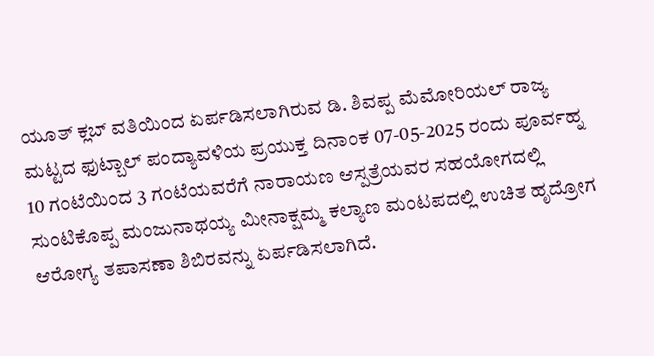ಯೂತ್ ಕ್ಲಬ್ ವತಿಯಿಂದ ಏರ್ಪಡಿಸಲಾಗಿರುವ ಡಿ. ಶಿವಪ್ಪ ಮೆಮೋರಿಯಲ್ ರಾಜ್ಯ ಮಟ್ಟದ ಫುಟ್ಬಾಲ್ ಪಂದ್ಯಾವಳಿಯ ಪ್ರಯುಕ್ತ ದಿನಾಂಕ 07-05-2025 ರಂದು ಪೂರ್ವಹ್ನ 10 ಗಂಟೆಯಿಂದ 3 ಗಂಟೆಯವರೆಗೆ ನಾರಾಯಣ ಆಸ್ಪತ್ರೆಯವರ ಸಹಯೋಗದಲ್ಲಿ ಸುಂಟಿಕೊಪ್ಪ ಮಂಜುನಾಥಯ್ಯ ಮೀನಾಕ್ಷಮ್ಮ ಕಲ್ಯಾಣ ಮಂಟಪದಲ್ಲಿ ಉಚಿತ ಹೃದ್ರೋಗ ಆರೋಗ್ಯ ತಪಾಸಣಾ ಶಿಬಿರವನ್ನು ಏರ್ಪಡಿಸಲಾಗಿದೆ.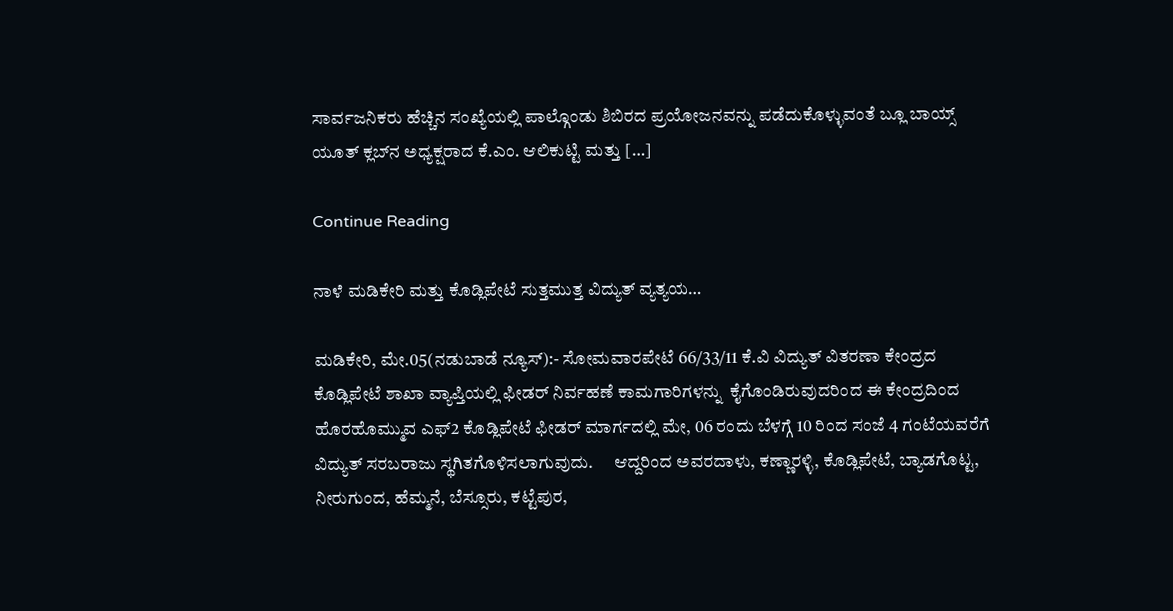ಸಾರ್ವಜನಿಕರು ಹೆಚ್ಚಿನ ಸಂಖ್ಯೆಯಲ್ಲಿ ಪಾಲ್ಗೊಂಡು ಶಿಬಿರದ ಪ್ರಯೋಜನವನ್ನು ಪಡೆದುಕೊಳ್ಳುವಂತೆ ಬ್ಲೂ ಬಾಯ್ಸ್ ಯೂತ್ ಕ್ಲಬ್‌ನ ಅಧ್ಯಕ್ಷರಾದ ಕೆ.ಎಂ. ಆಲಿಕುಟ್ಟಿ ಮತ್ತು […]

Continue Reading

ನಾಳೆ ಮಡಿಕೇರಿ ಮತ್ತು ಕೊಡ್ಲಿಪೇಟೆ ಸುತ್ತಮುತ್ತ ವಿದ್ಯುತ್ ವ್ಯತ್ಯಯ…

ಮಡಿಕೇರಿ, ಮೇ.05(ನಡುಬಾಡೆ ನ್ಯೂಸ್):- ಸೋಮವಾರಪೇಟೆ 66/33/11 ಕೆ.ವಿ ವಿದ್ಯುತ್ ವಿತರಣಾ ಕೇಂದ್ರದ ಕೊಡ್ಲಿಪೇಟೆ ಶಾಖಾ ವ್ಯಾಪ್ತಿಯಲ್ಲಿ ಫೀಡರ್ ನಿರ್ವಹಣೆ ಕಾಮಗಾರಿಗಳನ್ನು  ಕೈಗೊಂಡಿರುವುದರಿಂದ ಈ ಕೇಂದ್ರದಿಂದ ಹೊರಹೊಮ್ಮುವ ಎಫ್2 ಕೊಡ್ಲಿಪೇಟೆ ಫೀಡರ್ ಮಾರ್ಗದಲ್ಲಿ ಮೇ, 06 ರಂದು ಬೆಳಗ್ಗೆ 10 ರಿಂದ ಸಂಜೆ 4 ಗಂಟೆಯವರೆಗೆ ವಿದ್ಯುತ್ ಸರಬರಾಜು ಸ್ಥಗಿತಗೊಳಿಸಲಾಗುವುದು.      ಆದ್ದರಿಂದ ಅವರದಾಳು, ಕಣ್ಣಾರಳ್ಳಿ, ಕೊಡ್ಲಿಪೇಟೆ, ಬ್ಯಾಡಗೊಟ್ಟ, ನೀರುಗುಂದ, ಹೆಮ್ಮನೆ, ಬೆಸ್ಸೂರು, ಕಟ್ಟೆಪುರ,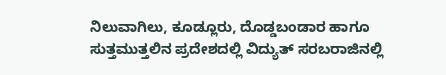ನಿಲುವಾಗಿಲು, ಕೂಡ್ಲೂರು, ದೊಡ್ಡಬಂಡಾರ ಹಾಗೂ ಸುತ್ತಮುತ್ತಲಿನ ಪ್ರದೇಶದಲ್ಲಿ ವಿದ್ಯುತ್ ಸರಬರಾಜಿನಲ್ಲಿ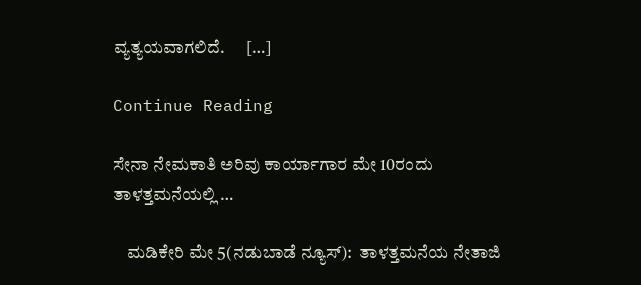ವ್ಯತ್ಯಯವಾಗಲಿದೆ.      […]

Continue Reading

ಸೇನಾ ನೇಮಕಾತಿ ಅರಿವು ಕಾರ್ಯಾಗಾರ ಮೇ 10ರಂದು ತಾಳತ್ತಮನೆಯಲ್ಲಿ …

    ಮಡಿಕೇರಿ ಮೇ 5(ನಡುಬಾಡೆ ನ್ಯೂಸ್):  ತಾಳತ್ತಮನೆಯ ನೇತಾಜಿ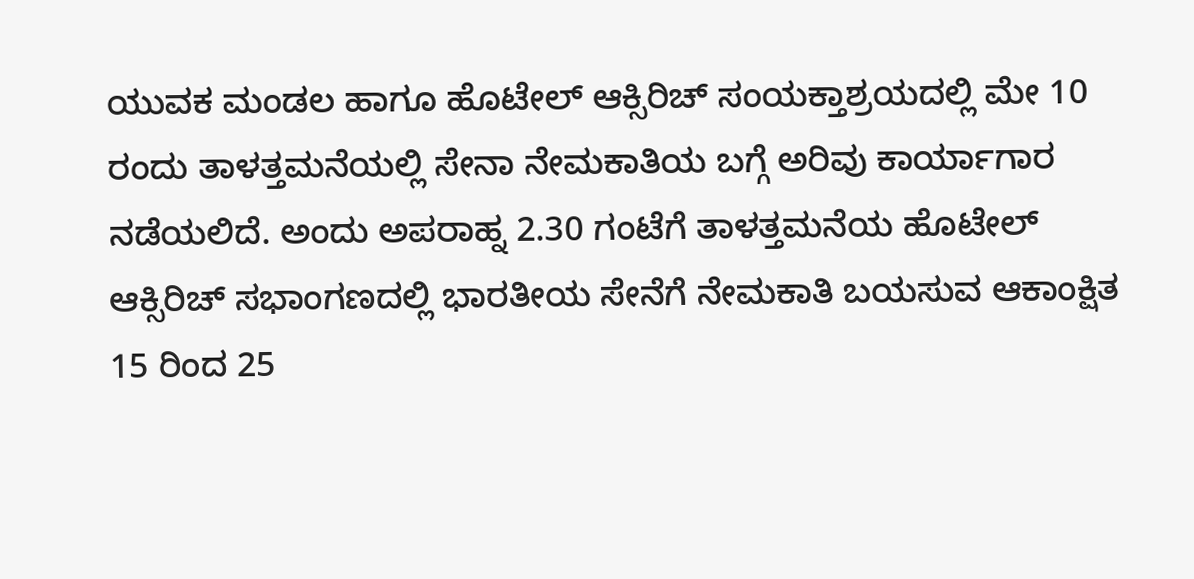ಯುವಕ ಮಂಡಲ ಹಾಗೂ ಹೊಟೇಲ್ ಆಕ್ಸಿರಿಚ್ ಸಂಯಕ್ತಾಶ್ರಯದಲ್ಲಿ ಮೇ 10 ರಂದು ತಾಳತ್ತಮನೆಯಲ್ಲಿ ಸೇನಾ ನೇಮಕಾತಿಯ ಬಗ್ಗೆ ಅರಿವು ಕಾರ್ಯಾಗಾರ ನಡೆಯಲಿದೆ. ಅಂದು ಅಪರಾಹ್ನ 2.30 ಗಂಟೆಗೆ ತಾಳತ್ತಮನೆಯ ಹೊಟೇಲ್ ಆಕ್ಸಿರಿಚ್ ಸಭಾಂಗಣದಲ್ಲಿ ಭಾರತೀಯ ಸೇನೆಗೆ ನೇಮಕಾತಿ ಬಯಸುವ ಆಕಾಂಕ್ಷಿತ 15 ರಿಂದ 25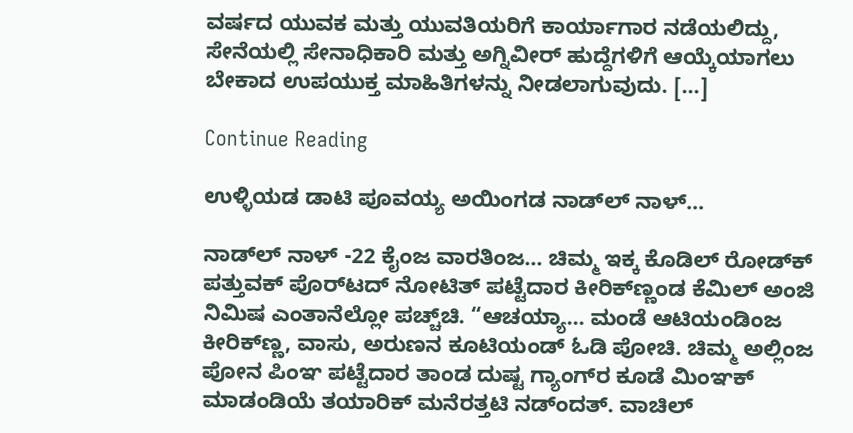ವರ್ಷದ ಯುವಕ ಮತ್ತು ಯುವತಿಯರಿಗೆ ಕಾರ್ಯಾಗಾರ ನಡೆಯಲಿದ್ದು, ಸೇನೆಯಲ್ಲಿ ಸೇನಾಧಿಕಾರಿ ಮತ್ತು ಅಗ್ನಿವೀರ್ ಹುದ್ದೆಗಳಿಗೆ ಆಯ್ಕೆಯಾಗಲು ಬೇಕಾದ ಉಪಯುಕ್ತ ಮಾಹಿತಿಗಳನ್ನು ನೀಡಲಾಗುವುದು. […]

Continue Reading

ಉಳ್ಳಿಯಡ ಡಾಟಿ ಪೂವಯ್ಯ ಅಯಿಂಗಡ ನಾಡ್‌ಲ್‌ ನಾಳ್…

ನಾಡ್‌ಲ್ ನಾಳ್ -22 ಕೈಂಜ ವಾರತಿಂಜ… ಚಿಮ್ಮ ಇಕ್ಕ ಕೊಡಿಲ್ ರೋಡ್‌ಕ್ ಪತ್ತುವಕ್ ಪೊರ್‌ಟದ್ ನೋಟಿತ್ ಪಟ್ಟೆದಾರ ಕೀರಿಕ್‌ಣ್ಣಂಡ ಕೆಮಿಲ್ ಅಂಜಿ ನಿಮಿಷ ಎಂತಾನೆಲ್ಲೋ ಪಚ್ಚ್‌ಚಿ. “ಆಚಯ್ಯಾ… ಮಂಡೆ ಆಟಿಯಂಡಿಂಜ ಕೀರಿಕ್‌ಣ್ಣ, ವಾಸು, ಅರುಣನ ಕೂಟಿಯಂಡ್ ಓಡಿ ಪೋಚಿ. ಚಿಮ್ಮ ಅಲ್ಲಿಂಜ ಪೋನ ಪಿಂಞ ಪಟ್ಟೆದಾರ ತಾಂಡ ದುಷ್ಟ ಗ್ಯಾಂಗ್‌ರ ಕೂಡೆ ಮಿಂಞಕ್ ಮಾಡಂಡಿಯೆ ತಯಾರಿಕ್ ಮನೆರತ್ತಟಿ ನಡ್‌ಂದತ್. ವಾಚಿಲ್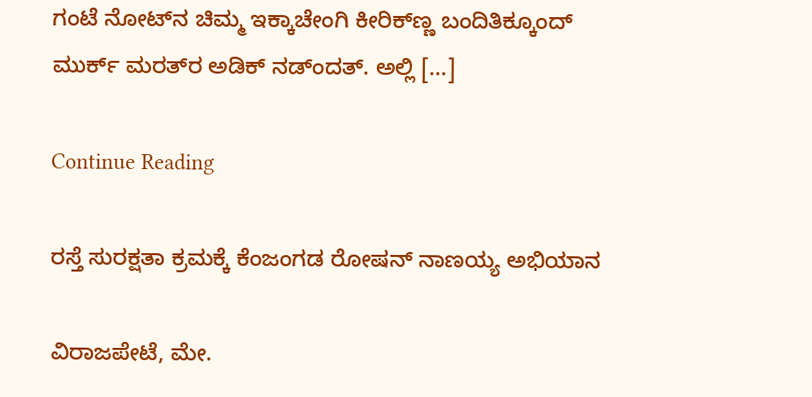ಗಂಟೆ ನೋಟ್‌ನ ಚಿಮ್ಮ ಇಕ್ಕಾಚೇಂಗಿ ಕೀರಿಕ್‌ಣ್ಣ ಬಂದಿತಿಕ್ಕೂಂದ್ ಮುರ್ಕ್‌ ಮರತ್‌ರ ಅಡಿಕ್ ನಡ್ಂದತ್. ಅಲ್ಲಿ […]

Continue Reading

ರಸ್ತೆ ಸುರಕ್ಷತಾ ಕ್ರಮಕ್ಕೆ ಕೆಂಜಂಗಡ ರೋಷನ್‌ ನಾಣಯ್ಯ ಅಭಿಯಾನ

ವಿರಾಜಪೇಟೆ, ಮೇ.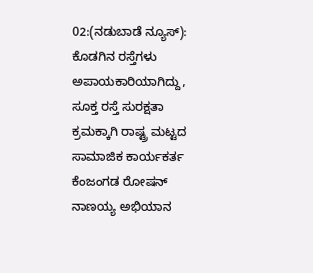02:(ನಡುಬಾಡೆ ನ್ಯೂಸ್):  ಕೊಡಗಿನ ರಸ್ತೆಗಳು ಅಪಾಯಕಾರಿಯಾಗಿದ್ದು, ಸೂಕ್ತ ರಸ್ತೆ ಸುರಕ್ಷತಾ ಕ್ರಮಕ್ಕಾಗಿ ರಾಷ್ಟ್ರ ಮಟ್ಟದ ಸಾಮಾಜಿಕ ಕಾರ್ಯಕರ್ತ ಕೆಂಜಂಗಡ ರೋಷನ್‌ ನಾಣಯ್ಯ ಅಭಿಯಾನ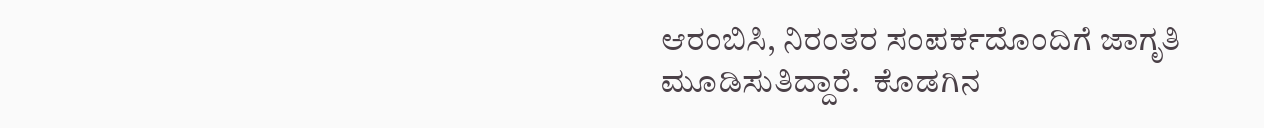ಆರಂಬಿಸಿ, ನಿರಂತರ ಸಂಪರ್ಕದೊಂದಿಗೆ ಜಾಗೃತಿ ಮೂಡಿಸುತಿದ್ದಾರೆ.  ಕೊಡಗಿನ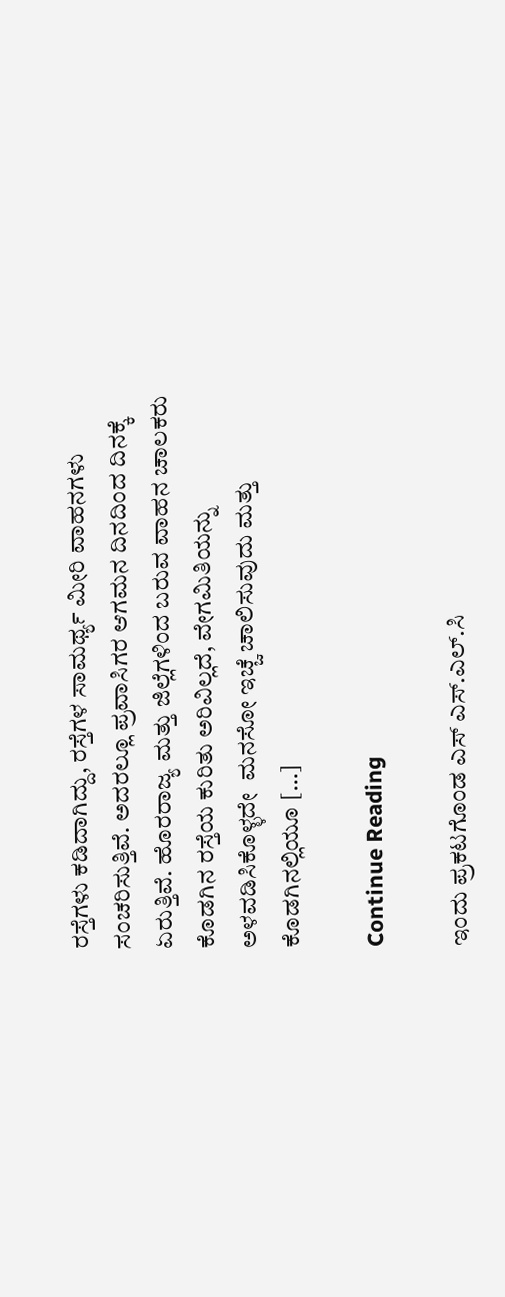ರಸ್ತೆಗಳು ಕಡಿದಾಗಿದ್ದು, ರಸ್ತೆಗಳ ಸಾಮರ್ಥ್ಯ ಮೀರಿ ವಾಹನಗಳು ಸಂಚರಿಸುತ್ತಿವೆ. ಅದರಲ್ಲೂ ಪ್ರವಾಸಿಗರ ಆಗಮನ ದಿನದಿಂದ ದಿನಕ್ಕೆ ಏರುತ್ತಿವೆ. ಹೊರರಾಜ್ಯ ಮತ್ತು ಜಿಲ್ಲೆಗಳಿಂದ ಬರುವ ವಾಹನ ಚಾಲಕರು ಕೊಡಗಿನ ರಸ್ತೆಯ ಕುರಿತು ಅರಿವಿಲ್ಲದೆ, ವೇಗಮಿತಿಯನ್ನು ಅಳವಡಿಸಿಕೊಳ್ಳದೇ  ಮನಸೋ ಇಚ್ಚೆ ಚಾಲಿಸುವುದು ಮತ್ತು ಕೊಡಗಿನಲ್ಲಿಯೂ […]

Continue Reading

ಇಂದು ಪ್ರಕಟಗೊಂಡ ಎಸ್ ಎಸ್.ಎಲ್.ಸಿ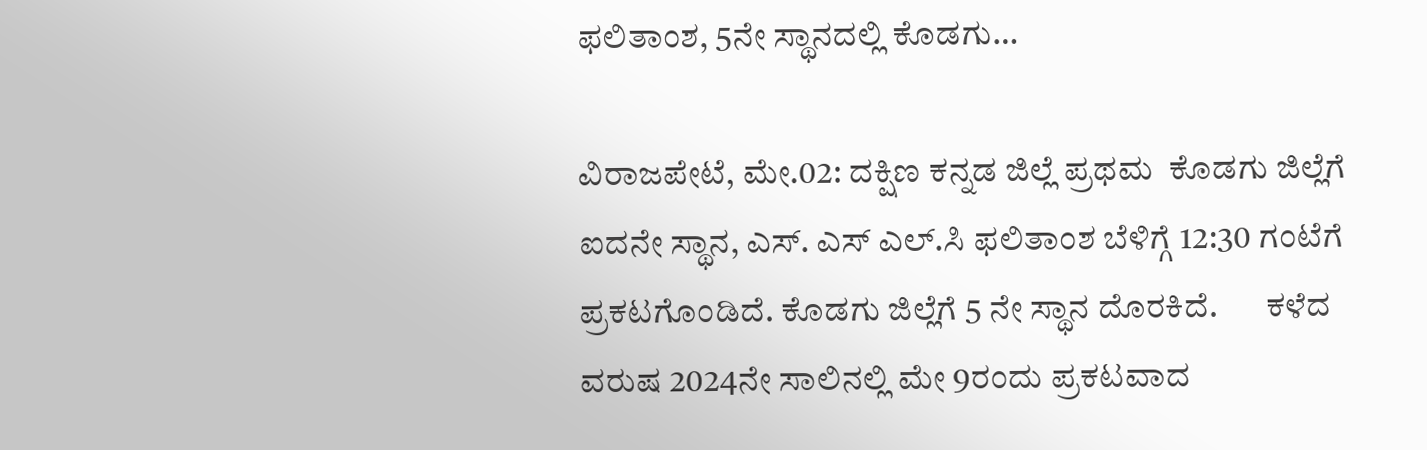ಫಲಿತಾಂಶ, 5ನೇ ಸ್ಥಾನದಲ್ಲಿ ಕೊಡಗು…

ವಿರಾಜಪೇಟೆ, ಮೇ.02: ದಕ್ಷಿಣ ಕನ್ನಡ ಜಿಲ್ಲೆ ಪ್ರಥಮ  ಕೊಡಗು ಜಿಲ್ಲೆಗೆ ಐದನೇ ಸ್ಥಾನ, ಎಸ್. ಎಸ್ ಎಲ್.ಸಿ ಫಲಿತಾಂಶ ಬೆಳಿಗ್ಗೆ 12:30 ಗಂಟೆಗೆ ಪ್ರಕಟಗೊಂಡಿದೆ. ಕೊಡಗು ಜಿಲ್ಲೆಗೆ 5 ನೇ ಸ್ಥಾನ ದೊರಕಿದೆ.       ಕಳೆದ ವರುಷ 2024ನೇ ಸಾಲಿನಲ್ಲಿ ಮೇ 9ರಂದು ಪ್ರಕಟವಾದ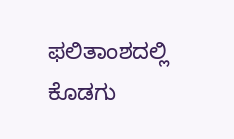ಫಲಿತಾಂಶದಲ್ಲಿ ಕೊಡಗು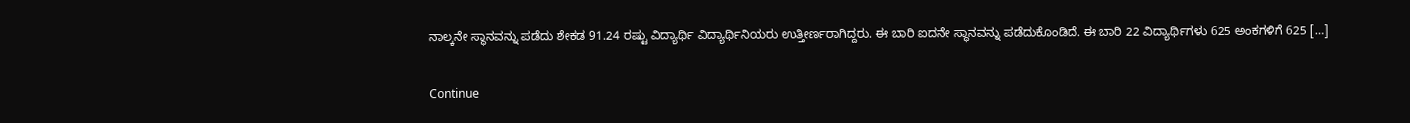ನಾಲ್ಕನೇ ಸ್ಥಾನವನ್ನು ಪಡೆದು ಶೇಕಡ 91.24 ರಷ್ಟು ವಿದ್ಯಾರ್ಥಿ ವಿದ್ಯಾರ್ಥಿನಿಯರು ಉತ್ತೀರ್ಣರಾಗಿದ್ದರು. ಈ ಬಾರಿ ಐದನೇ ಸ್ಥಾನವನ್ನು ಪಡೆದುಕೊಂಡಿದೆ. ಈ ಬಾರಿ 22 ವಿದ್ಯಾರ್ಥಿಗಳು 625 ಅಂಕಗಳಿಗೆ 625 […]

Continue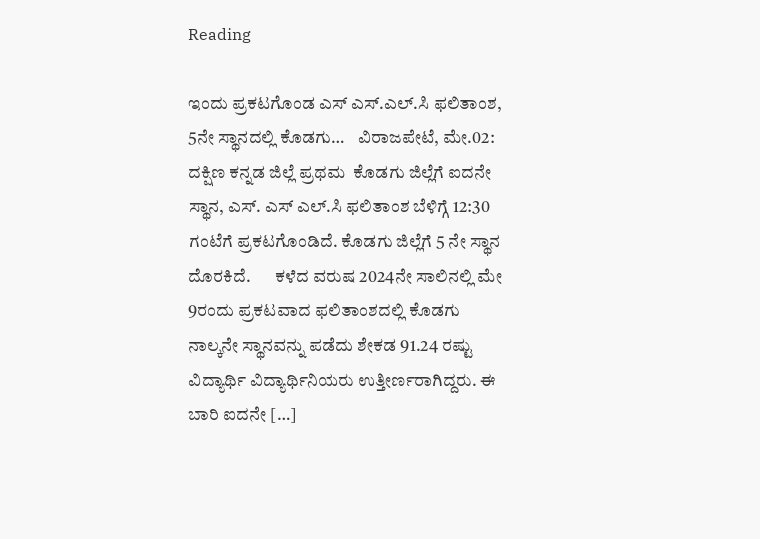Reading

ಇಂದು ಪ್ರಕಟಗೊಂಡ ಎಸ್ ಎಸ್.ಎಲ್.ಸಿ ಫಲಿತಾಂಶ, 5ನೇ ಸ್ಥಾನದಲ್ಲಿ ಕೊಡಗು…    ವಿರಾಜಪೇಟೆ, ಮೇ.02: ದಕ್ಷಿಣ ಕನ್ನಡ ಜಿಲ್ಲೆ ಪ್ರಥಮ  ಕೊಡಗು ಜಿಲ್ಲೆಗೆ ಐದನೇ ಸ್ಥಾನ, ಎಸ್. ಎಸ್ ಎಲ್.ಸಿ ಫಲಿತಾಂಶ ಬೆಳಿಗ್ಗೆ 12:30 ಗಂಟೆಗೆ ಪ್ರಕಟಗೊಂಡಿದೆ. ಕೊಡಗು ಜಿಲ್ಲೆಗೆ 5 ನೇ ಸ್ಥಾನ ದೊರಕಿದೆ.       ಕಳೆದ ವರುಷ 2024ನೇ ಸಾಲಿನಲ್ಲಿ ಮೇ 9ರಂದು ಪ್ರಕಟವಾದ ಫಲಿತಾಂಶದಲ್ಲಿ ಕೊಡಗು ನಾಲ್ಕನೇ ಸ್ಥಾನವನ್ನು ಪಡೆದು ಶೇಕಡ 91.24 ರಷ್ಟು ವಿದ್ಯಾರ್ಥಿ ವಿದ್ಯಾರ್ಥಿನಿಯರು ಉತ್ತೀರ್ಣರಾಗಿದ್ದರು. ಈ ಬಾರಿ ಐದನೇ […]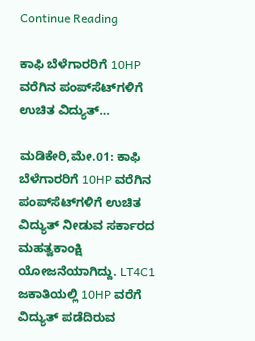Continue Reading

ಕಾಫಿ ಬೆಳೆಗಾರರಿಗೆ 10HP ವರೆಗಿನ ಪಂಪ್‌ಸೆಟ್‌ಗಳಿಗೆ ಉಚಿತ ವಿದ್ಯುತ್…

ಮಡಿಕೇರಿ,ಮೇ.01: ಕಾಫಿ ಬೆಳೆಗಾರರಿಗೆ 10HP ವರೆಗಿನ ಪಂಪ್‌ಸೆಟ್‌ಗಳಿಗೆ ಉಚಿತ ವಿದ್ಯುತ್ ನೀಡುವ ಸರ್ಕಾರದ ಮಹತ್ವಕಾಂಕ್ಷಿ ಯೋಜನೆಯಾಗಿದ್ದು. LT4C1 ಜಕಾತಿಯಲ್ಲಿ 10HP ವರೆಗೆ ವಿದ್ಯುತ್ ಪಡೆದಿರುವ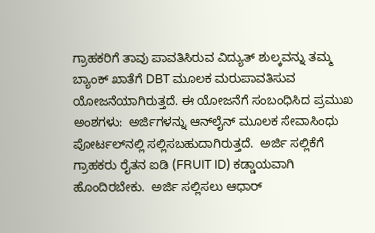ಗ್ರಾಹಕರಿಗೆ ತಾವು ಪಾವತಿಸಿರುವ ವಿದ್ಯುತ್ ಶುಲ್ಕವನ್ನು ತಮ್ಮ ಬ್ಯಾಂಕ್ ಖಾತೆಗೆ DBT ಮೂಲಕ ಮರುಪಾವತಿಸುವ ಯೋಜನೆಯಾಗಿರುತ್ತದೆ. ಈ ಯೋಜನೆಗೆ ಸಂಬಂಧಿಸಿದ ಪ್ರಮುಖ ಅಂಶಗಳು:  ಅರ್ಜಿಗಳನ್ನು ಆನ್‌ಲೈನ್ ಮೂಲಕ ಸೇವಾಸಿಂಧು ಪೋರ್ಟಲ್‌ನಲ್ಲಿ ಸಲ್ಲಿಸಬಹುದಾಗಿರುತ್ತದೆ.  ಅರ್ಜಿ ಸಲ್ಲಿಕೆಗೆ ಗ್ರಾಹಕರು ರೈತನ ಐಡಿ (FRUIT ID) ಕಡ್ಡಾಯವಾಗಿ ಹೊಂದಿರಬೇಕು.  ಅರ್ಜಿ ಸಲ್ಲಿಸಲು ಆಧಾರ್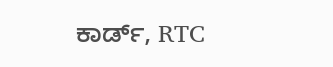ಕಾರ್ಡ್, RTC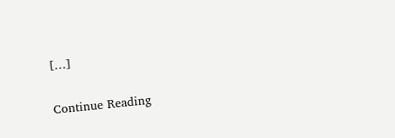[…]

Continue Reading